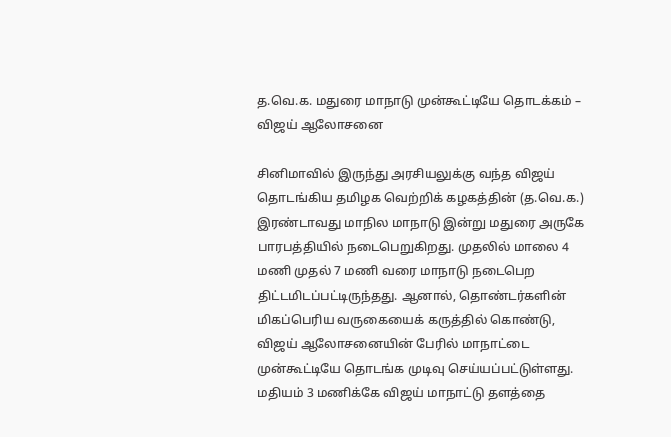த.வெ.க. மதுரை மாநாடு முன்கூட்டியே தொடக்கம் – விஜய் ஆலோசனை

சினிமாவில் இருந்து அரசியலுக்கு வந்த விஜய் தொடங்கிய தமிழக வெற்றிக் கழகத்தின் (த.வெ.க.) இரண்டாவது மாநில மாநாடு இன்று மதுரை அருகே பாரபத்தியில் நடைபெறுகிறது. முதலில் மாலை 4 மணி முதல் 7 மணி வரை மாநாடு நடைபெற திட்டமிடப்பட்டிருந்தது. ஆனால், தொண்டர்களின் மிகப்பெரிய வருகையைக் கருத்தில் கொண்டு, விஜய் ஆலோசனையின் பேரில் மாநாட்டை முன்கூட்டியே தொடங்க முடிவு செய்யப்பட்டுள்ளது. மதியம் 3 மணிக்கே விஜய் மாநாட்டு தளத்தை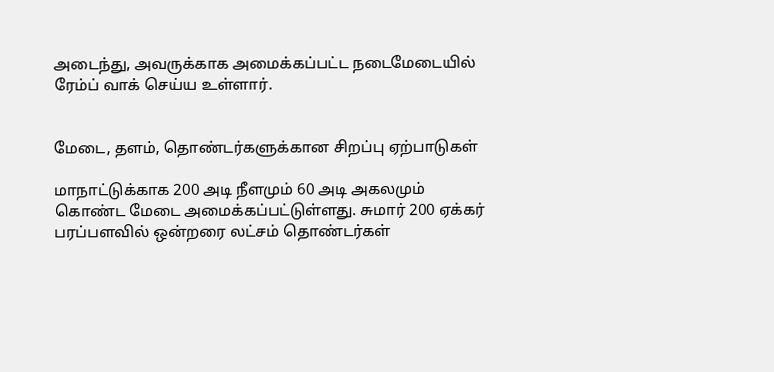அடைந்து, அவருக்காக அமைக்கப்பட்ட நடைமேடையில் ரேம்ப் வாக் செய்ய உள்ளார்.


மேடை, தளம், தொண்டர்களுக்கான சிறப்பு ஏற்பாடுகள்

மாநாட்டுக்காக 200 அடி நீளமும் 60 அடி அகலமும் கொண்ட மேடை அமைக்கப்பட்டுள்ளது. சுமார் 200 ஏக்கர் பரப்பளவில் ஒன்றரை லட்சம் தொண்டர்கள்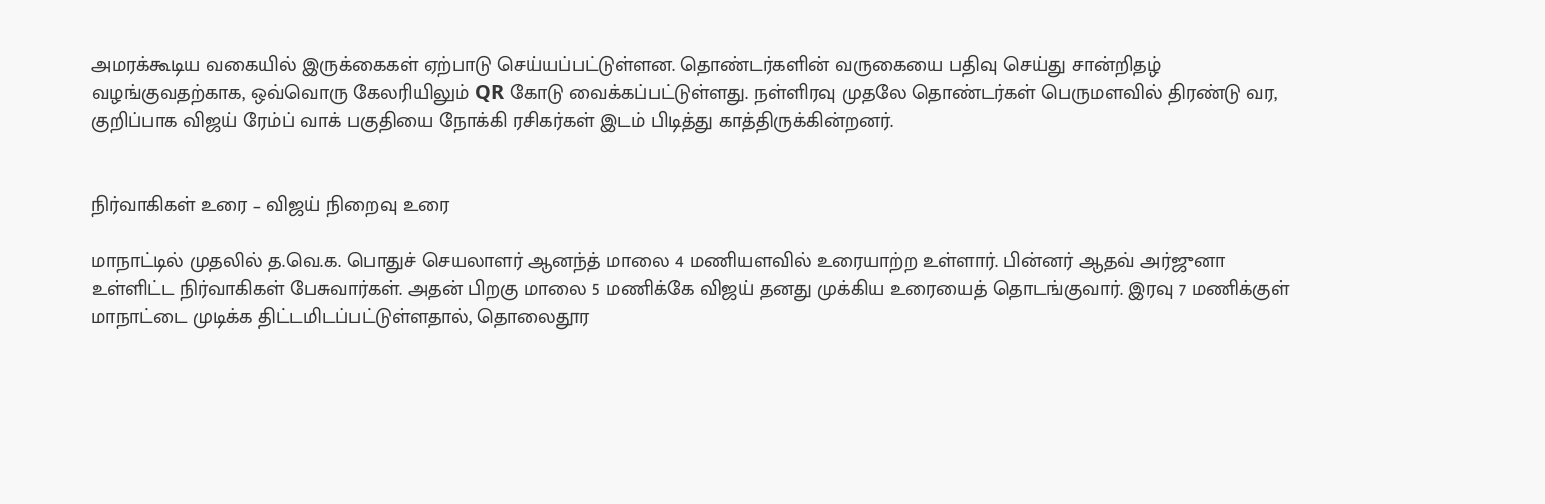அமரக்கூடிய வகையில் இருக்கைகள் ஏற்பாடு செய்யப்பட்டுள்ளன. தொண்டர்களின் வருகையை பதிவு செய்து சான்றிதழ் வழங்குவதற்காக, ஒவ்வொரு கேலரியிலும் QR கோடு வைக்கப்பட்டுள்ளது. நள்ளிரவு முதலே தொண்டர்கள் பெருமளவில் திரண்டு வர, குறிப்பாக விஜய் ரேம்ப் வாக் பகுதியை நோக்கி ரசிகர்கள் இடம் பிடித்து காத்திருக்கின்றனர்.


நிர்வாகிகள் உரை – விஜய் நிறைவு உரை

மாநாட்டில் முதலில் த.வெ.க. பொதுச் செயலாளர் ஆனந்த் மாலை 4 மணியளவில் உரையாற்ற உள்ளார். பின்னர் ஆதவ் அர்ஜுனா உள்ளிட்ட நிர்வாகிகள் பேசுவார்கள். அதன் பிறகு மாலை 5 மணிக்கே விஜய் தனது முக்கிய உரையைத் தொடங்குவார். இரவு 7 மணிக்குள் மாநாட்டை முடிக்க திட்டமிடப்பட்டுள்ளதால், தொலைதூர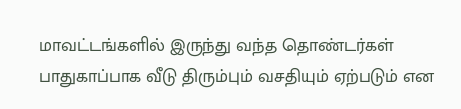மாவட்டங்களில் இருந்து வந்த தொண்டர்கள் பாதுகாப்பாக வீடு திரும்பும் வசதியும் ஏற்படும் என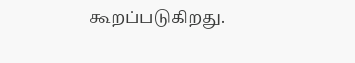கூறப்படுகிறது.